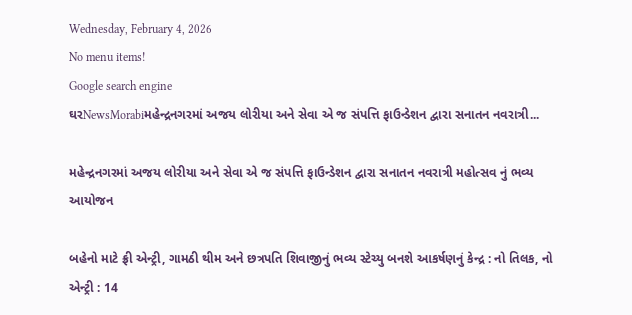Wednesday, February 4, 2026
No menu items!
Google search engine
ઘરNewsMorabiમહેન્દ્રનગરમાં અજય લોરીયા અને સેવા એ જ સંપત્તિ ફાઉન્ડેશન દ્વારા સનાતન નવરાત્રી...

મહેન્દ્રનગરમાં અજય લોરીયા અને સેવા એ જ સંપત્તિ ફાઉન્ડેશન દ્વારા સનાતન નવરાત્રી મહોત્સવ નું ભવ્ય આયોજન

બહેનો માટે ફ્રી એન્ટ્રી, ગામઠી થીમ અને છત્રપતિ શિવાજીનું ભવ્ય સ્ટેચ્યુ બનશે આકર્ષણનું કેન્દ્ર : નો તિલક, નો એન્ટ્રી : 14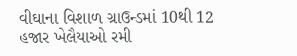વીઘાના વિશાળ ગ્રાઉન્ડમાં 10થી 12 હજાર ખેલૈયાઓ રમી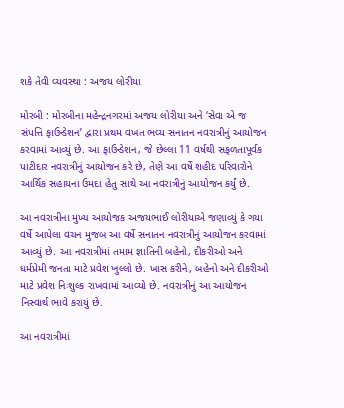શકે તેવી વ્યવસ્થા : અજય લોરીયા

મોરબી : મોરબીના મહેન્દ્રનગરમાં અજય લોરીયા અને ‘સેવા એ જ સંપત્તિ ફાઉન્ડેશન’ દ્વારા પ્રથમ વખત ભવ્ય સનાતન નવરાત્રીનું આયોજન કરવામાં આવ્યું છે. આ ફાઉન્ડેશન, જે છેલ્લા 11 વર્ષથી સફળતાપૂર્વક પાટીદાર નવરાત્રીનું આયોજન કરે છે, તેણે આ વર્ષે શહીદ પરિવારોને આર્થિક સહાયના ઉમદા હેતુ સાથે આ નવરાત્રીનું આયોજન કર્યું છે.

આ નવરાત્રીના મુખ્ય આયોજક અજયભાઈ લોરીયાએ જણાવ્યું કે ગયા વર્ષે આપેલા વચન મુજબ આ વર્ષે સનાતન નવરાત્રીનું આયોજન કરવામાં આવ્યું છે. આ નવરાત્રીમાં તમામ જ્ઞાતિની બહેનો, દીકરીઓ અને ધર્મપ્રેમી જનતા માટે પ્રવેશ ખુલ્લો છે. ખાસ કરીને, બહેનો અને દીકરીઓ માટે પ્રવેશ નિઃશુલ્ક રાખવામાં આવ્યો છે. નવરાત્રીનું આ આયોજન નિસ્વાર્થ ભાવે કરાયું છે.

આ નવરાત્રીમાં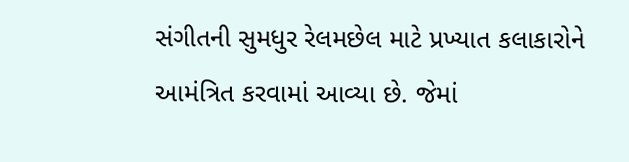સંગીતની સુમધુર રેલમછેલ માટે પ્રખ્યાત કલાકારોને આમંત્રિત કરવામાં આવ્યા છે. જેમાં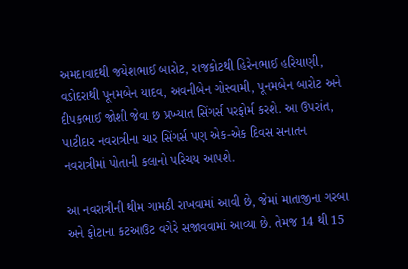અમદાવાદથી જયેશભાઈ બારોટ, રાજકોટથી હિરેનભાઈ હરિયાણી, વડોદરાથી પૂનમબેન યાદવ, અવનીબેન ગોસ્વામી, પૂનમબેન બારોટ અને દીપકભાઈ જોશી જેવા છ પ્રખ્યાત સિંગર્સ પરફોર્મ કરશે. આ ઉપરાંત, પાટીદાર નવરાત્રીના ચાર સિંગર્સ પણ એક-એક દિવસ સનાતન નવરાત્રીમાં પોતાની કલાનો પરિચય આપશે.

આ નવરાત્રીની થીમ ગામઠી રાખવામાં આવી છે, જેમાં માતાજીના ગરબા અને ફોટાના કટઆઉટ વગેરે સજાવવામાં આવ્યા છે. તેમજ 14 થી 15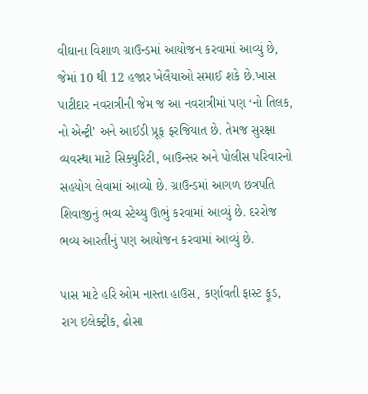વીઘાના વિશાળ ગ્રાઉન્ડમાં આયોજન કરવામાં આવ્યું છે, જેમાં 10 થી 12 હજાર ખેલૈયાઓ સમાઈ શકે છે.ખાસ પાટીદાર નવરાત્રીની જેમ જ આ નવરાત્રીમાં પણ ‘નો તિલક, નો એન્ટ્રી’ અને આઈડી પ્રૂફ ફરજિયાત છે. તેમજ સુરક્ષા વ્યવસ્થા માટે સિક્યુરિટી, બાઉન્સર અને પોલીસ પરિવારનો સહયોગ લેવામાં આવ્યો છે. ગ્રાઉન્ડમાં આગળ છત્રપતિ શિવાજીનું ભવ્ય સ્ટેચ્યુ ઊભું કરવામાં આવ્યું છે. દરરોજ ભવ્ય આરતીનું પણ આયોજન કરવામાં આવ્યું છે.

પાસ માટે હરિ ઓમ નાસ્તા હાઉસ, કર્ણાવતી ફાસ્ટ ફૂડ, રાગ ઇલેક્ટ્રીક, ઢોસા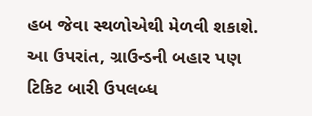હબ જેવા સ્થળોએથી મેળવી શકાશે. આ ઉપરાંત, ગ્રાઉન્ડની બહાર પણ ટિકિટ બારી ઉપલબ્ધ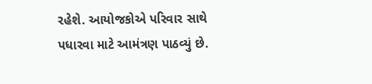રહેશે. આયોજકોએ પરિવાર સાથે પધારવા માટે આમંત્રણ પાઠવ્યું છે.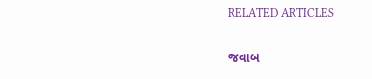RELATED ARTICLES

જવાબ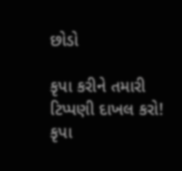છોડો

કૃપા કરીને તમારી ટિપ્પણી દાખલ કરો!
કૃપા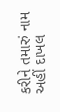કરીને તમારું નામ અહીં દાખલ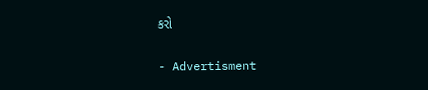કરો

- Advertisment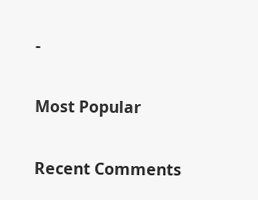-

Most Popular

Recent Comments